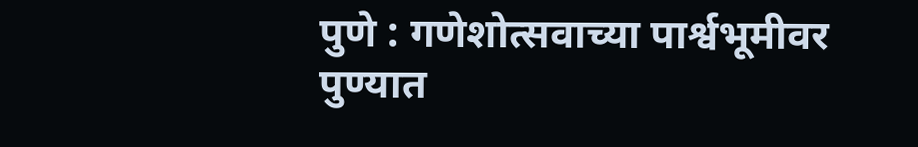पुणे : गणेशोत्सवाच्या पार्श्वभूमीवर पुण्यात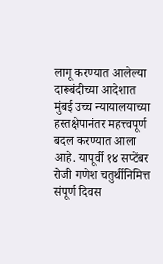लागू करण्यात आलेल्या दारूबंदीच्या आदेशात मुंबई उच्च न्यायालयाच्या हस्तक्षेपानंतर महत्त्वपूर्ण बदल करण्यात आला आहे. यापूर्वी १४ सप्टेंबर रोजी गणेश चतुर्थीनिमित्त संपूर्ण दिवस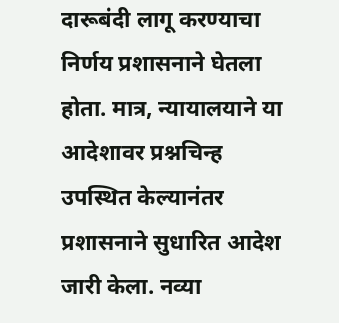दारूबंदी लागू करण्याचा निर्णय प्रशासनाने घेतला होता. मात्र, न्यायालयाने या आदेशावर प्रश्नचिन्ह उपस्थित केल्यानंतर प्रशासनाने सुधारित आदेश जारी केला. नव्या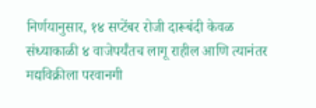निर्णयानुसार, १४ सप्टेंबर रोजी दारूबंदी केवळ संध्याकाळी ४ वाजेपर्यंतच लागू राहील आणि त्यानंतर मद्यविक्रीला परवानगी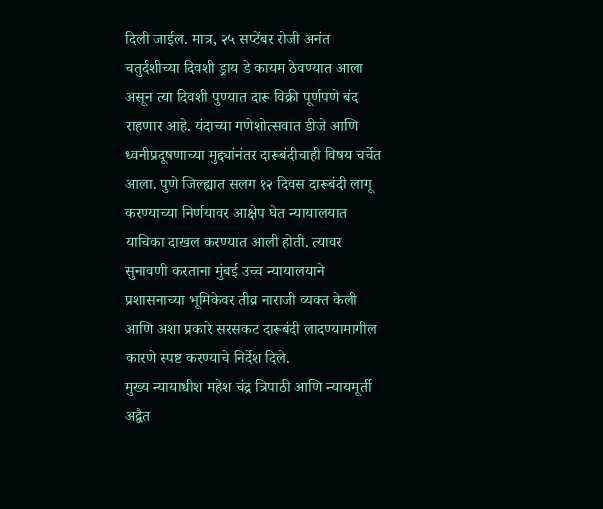दिली जाईल. मात्र, २५ सप्टेंबर रोजी अनंत चतुर्दशीच्या दिवशी ड्राय डे कायम ठेवण्यात आला असून त्या दिवशी पुण्यात दारू विक्री पूर्णपणे बंद राहणार आहे. यंदाच्या गणेशोत्सवात डीजे आणि ध्वनीप्रदूषणाच्या मुद्द्यांनंतर दारूबंदीचाही विषय चर्चेत आला. पुणे जिल्ह्यात सलग १२ दिवस दारूबंदी लागू करण्याच्या निर्णयावर आक्षेप घेत न्यायालयात याचिका दाखल करण्यात आली होती. त्यावर सुनावणी करताना मुंबई उच्च न्यायालयाने प्रशासनाच्या भूमिकेवर तीव्र नाराजी व्यक्त केली आणि अशा प्रकारे सरसकट दारूबंदी लादण्यामागील कारणे स्पष्ट करण्याचे निर्देश दिले.
मुख्य न्यायाधीश महेश चंद्र त्रिपाठी आणि न्यायमूर्ती अद्वैत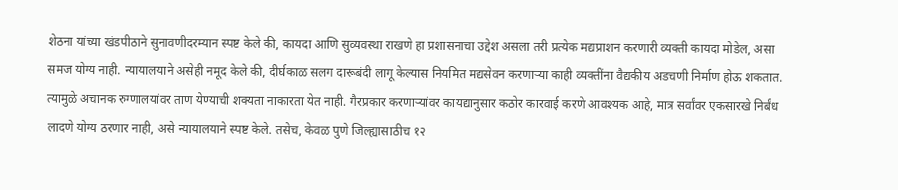शेठना यांच्या खंडपीठाने सुनावणीदरम्यान स्पष्ट केले की, कायदा आणि सुव्यवस्था राखणे हा प्रशासनाचा उद्देश असला तरी प्रत्येक मद्यप्राशन करणारी व्यक्ती कायदा मोडेल, असा समज योग्य नाही. न्यायालयाने असेही नमूद केले की, दीर्घकाळ सलग दारूबंदी लागू केल्यास नियमित मद्यसेवन करणाऱ्या काही व्यक्तींना वैद्यकीय अडचणी निर्माण होऊ शकतात. त्यामुळे अचानक रुग्णालयांवर ताण येण्याची शक्यता नाकारता येत नाही. गैरप्रकार करणाऱ्यांवर कायद्यानुसार कठोर कारवाई करणे आवश्यक आहे, मात्र सर्वांवर एकसारखे निर्बंध लादणे योग्य ठरणार नाही, असे न्यायालयाने स्पष्ट केले. तसेच, केवळ पुणे जिल्ह्यासाठीच १२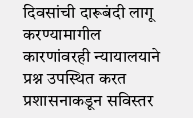दिवसांची दारूबंदी लागू करण्यामागील कारणांवरही न्यायालयाने प्रश्न उपस्थित करत प्रशासनाकडून सविस्तर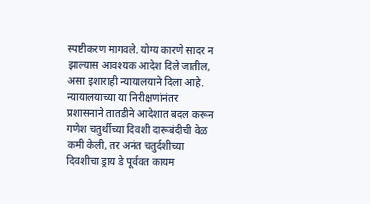स्पष्टीकरण मागवले. योग्य कारणे सादर न झाल्यास आवश्यक आदेश दिले जातील, असा इशाराही न्यायालयाने दिला आहे. न्यायालयाच्या या निरीक्षणांनंतर प्रशासनाने तातडीने आदेशात बदल करून गणेश चतुर्थीच्या दिवशी दारूबंदीची वेळ कमी केली, तर अनंत चतुर्दशीच्या दिवशीचा ड्राय डे पूर्ववत कायम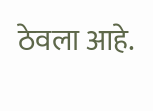ठेवला आहे.